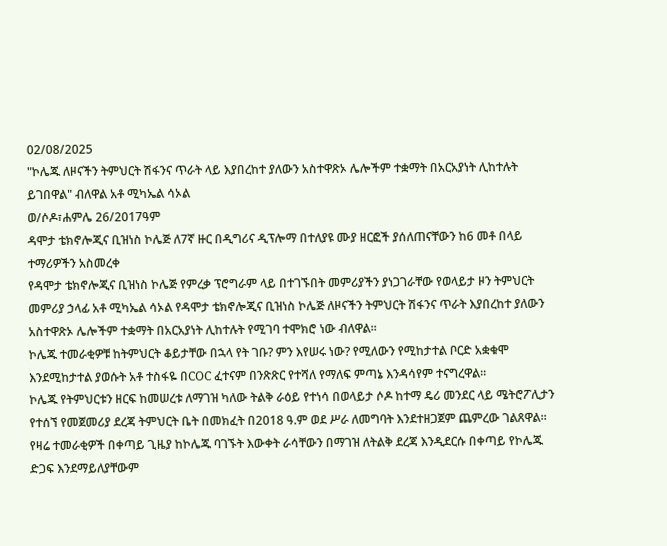02/08/2025
"ኮሌጁ ለዞናችን ትምህርት ሽፋንና ጥራት ላይ እያበረከተ ያለውን አስተዋጽኦ ሌሎችም ተቋማት በአርአያነት ሊከተሉት ይገበዋል" ብለዋል አቶ ሚካኤል ሳኦል
ወ/ሶዶ፣ሐምሌ 26/2017ዓም
ዳሞታ ቴክኖሎጂና ቢዝነስ ኮሌጅ ለ7ኛ ዙር በዲግሪና ዲፕሎማ በተለያዩ ሙያ ዘርፎች ያሰለጠናቸውን ከ6 መቶ በላይ ተማሪዎችን አስመረቀ
የዳሞታ ቴክኖሎጂና ቢዝነስ ኮሌጅ የምረቃ ፕሮግራም ላይ በተገኙበት መምሪያችን ያነጋገራቸው የወላይታ ዞን ትምህርት መምሪያ ኃላፊ አቶ ሚካኤል ሳኦል የዳሞታ ቴክኖሎጂና ቢዝነስ ኮሌጅ ለዞናችን ትምህርት ሽፋንና ጥራት እያበረከተ ያለውን አስተዋጽኦ ሌሎችም ተቋማት በአርአያነት ሊከተሉት የሚገባ ተሞክሮ ነው ብለዋል።
ኮሌጁ ተመራቂዎቹ ከትምህርት ቆይታቸው በኋላ የት ገቡ? ምን እየሠሩ ነው? የሚለውን የሚከታተል ቦርድ አቋቁሞ እንደሚከታተል ያወሱት አቶ ተስፋዬ በCOC ፈተናም በንጽጽር የተሻለ የማለፍ ምጣኔ እንዳሳየም ተናግረዋል።
ኮሌጁ የትምህርቱን ዘርፍ ከመሠረቱ ለማገዝ ካለው ትልቅ ራዕይ የተነሳ በወላይታ ሶዶ ከተማ ዴሪ መንደር ላይ ሜትሮፖሊታን የተሰኘ የመጀመሪያ ደረጃ ትምህርት ቤት በመክፈት በ2018 ዓ.ም ወደ ሥራ ለመግባት እንደተዘጋጀም ጨምረው ገልጸዋል።
የዛሬ ተመራቂዎች በቀጣይ ጊዜያ ከኮሌጁ ባገኙት እውቀት ራሳቸውን በማገዝ ለትልቅ ደረጃ እንዲደርሱ በቀጣይ የኮሌጁ ድጋፍ እንደማይለያቸውም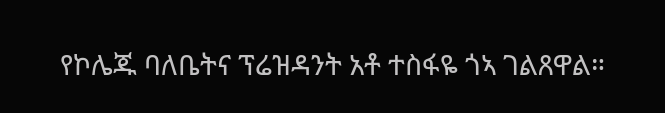የኮሌጁ ባለቤትና ፕሬዝዳንት አቶ ተስፋዬ ጎኣ ገልጸዋል።